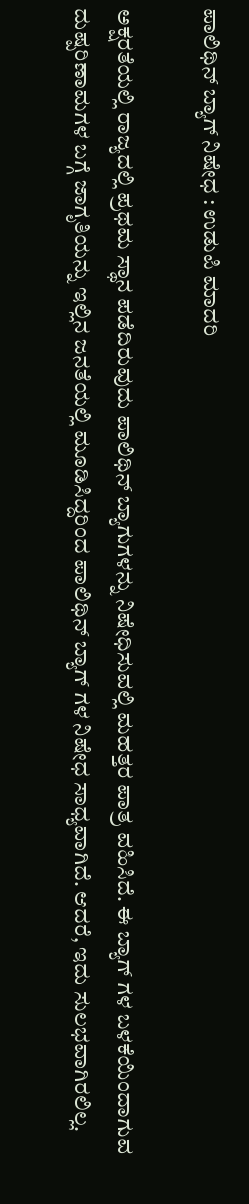ಪಾಲಿಥಿನ್ ಬ್ಯಾಗ್ ನಿಷೇಧ : ಉಡುಪಿ ಮಾದರಿ

ಅಕ್ಷರತೆಯಲ್ಲಿ ರಾಜ್ಯದಲ್ಲಿ ಪ್ರಥಮ ಸ್ಥಾನ ಪಡೆದಿರುವುದು ಪಾಲಿಥಿನ್ ಬ್ಯಾಗುಗಳನ್ನು ನಿಷೇಧಿಸುವಲ್ಲಿ ಮಹತ್ತರ ಪಾತ್ರ ವಹಿಸಿದೆ. ಈ ಬ್ಯಾಗ್ ಗಳ ಬಳಕೆಯಿಂದಾಗುವ ದುಷ್ಪರಿಣಾಮಗಳ ಬಗ್ಗೆ ಜಾಗೃತಿಯನ್ನು ಇಲ್ಲಿನ ಜನತೆಯಲ್ಲಿ ಮೂಡಿಸಿದ್ದರಿಂದ ಪಾಲಿಥಿನ್ ಬ್ಯಾಗ್ ಗಳ ನಿಷೇಧ ಸಾಧ್ಯವಾಗಿದೆ. ಆದರೆ, ಇದು ಸುಲಭವಾಗಿರಲಿಲ್ಲ.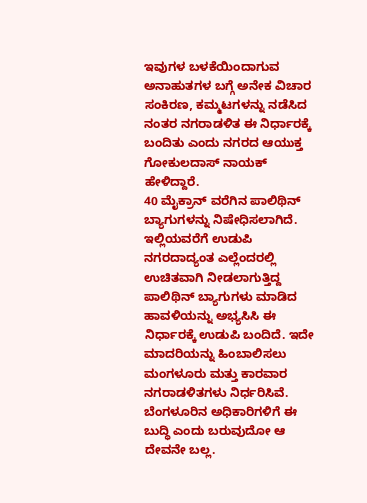ಇವುಗಳ ಬಳಕೆಯಿಂದಾಗುವ ಅನಾಹುತಗಳ ಬಗ್ಗೆ ಅನೇಕ ವಿಚಾರ ಸಂಕಿರಣ, ಕಮ್ಮಟಗಳನ್ನು ನಡೆಸಿದ ನಂತರ ನಗರಾಡಳಿತ ಈ ನಿರ್ಧಾರಕ್ಕೆ ಬಂದಿತು ಎಂದು ನಗರದ ಆಯುಕ್ತ ಗೋಕುಲದಾಸ್ ನಾಯಕ್ ಹೇಳಿದ್ದಾರೆ.
40 ಮೈಕ್ರಾನ್ ವರೆಗಿನ ಪಾಲಿಥಿನ್ ಬ್ಯಾಗುಗಳನ್ನು ನಿಷೇಧಿಸಲಾಗಿದೆ. ಇಲ್ಲಿಯವರೆಗೆ ಉಡುಪಿ ನಗರದಾದ್ಯಂತ ಎಲ್ಲೆಂದರಲ್ಲಿ ಉಚಿತವಾಗಿ ನೀಡಲಾಗುತ್ತಿದ್ದ ಪಾಲಿಥಿನ್ ಬ್ಯಾಗುಗಳು ಮಾಡಿದ ಹಾವಳಿಯನ್ನು ಅಭ್ಯಸಿಸಿ ಈ ನಿರ್ಧಾರಕ್ಕೆ ಉಡುಪಿ ಬಂದಿದೆ. ಇದೇ ಮಾದರಿಯನ್ನು ಹಿಂಬಾಲಿಸಲು ಮಂಗಳೂರು ಮತ್ತು ಕಾರವಾರ ನಗರಾಡಳಿತಗಳು ನಿರ್ಧರಿಸಿವೆ.
ಬೆಂಗಳೂರಿನ ಅಧಿಕಾರಿಗಳಿಗೆ ಈ ಬುದ್ಧಿ ಎಂದು ಬರುವುದೋ ಆ ದೇವನೇ ಬಲ್ಲ.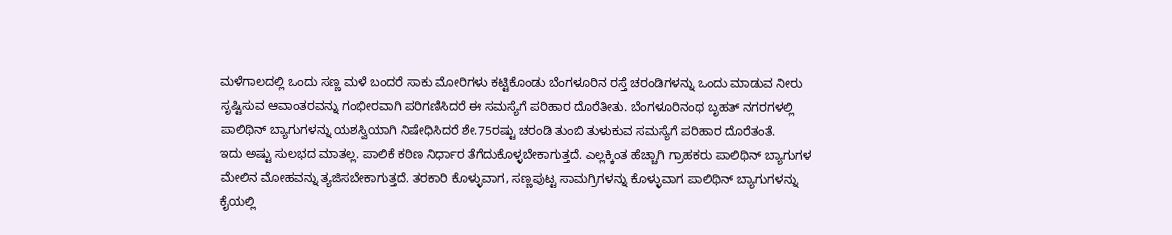ಮಳೆಗಾಲದಲ್ಲಿ ಒಂದು ಸಣ್ಣ ಮಳೆ ಬಂದರೆ ಸಾಕು ಮೋರಿಗಳು ಕಟ್ಟಿಕೊಂಡು ಬೆಂಗಳೂರಿನ ರಸ್ತೆ ಚರಂಡಿಗಳನ್ನು ಒಂದು ಮಾಡುವ ನೀರು ಸೃಷ್ಟಿಸುವ ಆವಾಂತರವನ್ನು ಗಂಭೀರವಾಗಿ ಪರಿಗಣಿಸಿದರೆ ಈ ಸಮಸ್ಯೆಗೆ ಪರಿಹಾರ ದೊರೆತೀತು. ಬೆಂಗಳೂರಿನಂಥ ಬೃಹತ್ ನಗರಗಳಲ್ಲಿ ಪಾಲಿಥಿನ್ ಬ್ಯಾಗುಗಳನ್ನು ಯಶಸ್ವಿಯಾಗಿ ನಿಷೇಧಿಸಿದರೆ ಶೇ.75ರಷ್ಟು ಚರಂಡಿ ತುಂಬಿ ತುಳುಕುವ ಸಮಸ್ಯೆಗೆ ಪರಿಹಾರ ದೊರೆತಂತೆ.
ಇದು ಅಷ್ಟು ಸುಲಭದ ಮಾತಲ್ಲ. ಪಾಲಿಕೆ ಕಠಿಣ ನಿರ್ಧಾರ ತೆಗೆದುಕೊಳ್ಳಬೇಕಾಗುತ್ತದೆ. ಎಲ್ಲಕ್ಕಿಂತ ಹೆಚ್ಚಾಗಿ ಗ್ರಾಹಕರು ಪಾಲಿಥಿನ್ ಬ್ಯಾಗುಗಳ ಮೇಲಿನ ಮೋಹವನ್ನು ತ್ಯಜಿಸಬೇಕಾಗುತ್ತದೆ. ತರಕಾರಿ ಕೊಳ್ಳುವಾಗ, ಸಣ್ಣಪುಟ್ಟ ಸಾಮಗ್ರಿಗಳನ್ನು ಕೊಳ್ಳುವಾಗ ಪಾಲಿಥಿನ್ ಬ್ಯಾಗುಗಳನ್ನು ಕೈಯಲ್ಲಿ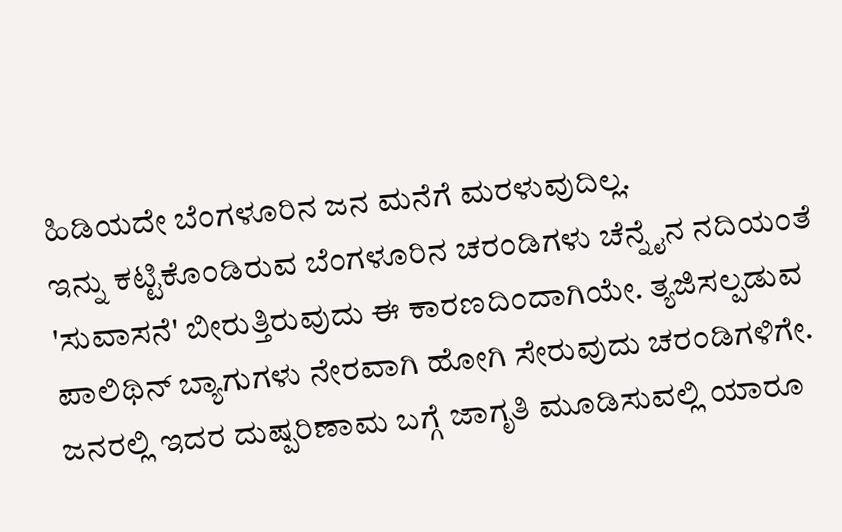ಹಿಡಿಯದೇ ಬೆಂಗಳೂರಿನ ಜನ ಮನೆಗೆ ಮರಳುವುದಿಲ್ಲ.
ಇನ್ನು ಕಟ್ಟಿಕೊಂಡಿರುವ ಬೆಂಗಳೂರಿನ ಚರಂಡಿಗಳು ಚೆನ್ನೈನ ನದಿಯಂತೆ 'ಸುವಾಸನೆ' ಬೀರುತ್ತಿರುವುದು ಈ ಕಾರಣದಿಂದಾಗಿಯೇ. ತ್ಯಜಿಸಲ್ಪಡುವ ಪಾಲಿಥಿನ್ ಬ್ಯಾಗುಗಳು ನೇರವಾಗಿ ಹೋಗಿ ಸೇರುವುದು ಚರಂಡಿಗಳಿಗೇ. ಜನರಲ್ಲಿ ಇದರ ದುಷ್ಪರಿಣಾಮ ಬಗ್ಗೆ ಜಾಗೃತಿ ಮೂಡಿಸುವಲ್ಲಿ ಯಾರೂ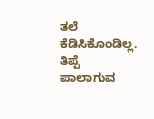ತಲೆ ಕೆಡಿಸಿಕೊಂಡಿಲ್ಲ. ತಿಪ್ಪೆ ಪಾಲಾಗುವ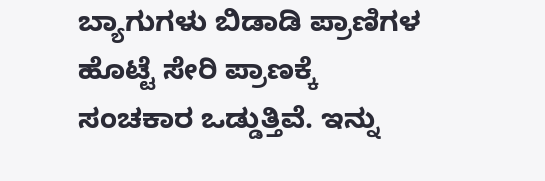ಬ್ಯಾಗುಗಳು ಬಿಡಾಡಿ ಪ್ರಾಣಿಗಳ ಹೊಟ್ಟೆ ಸೇರಿ ಪ್ರಾಣಕ್ಕೆ ಸಂಚಕಾರ ಒಡ್ಡುತ್ತಿವೆ. ಇನ್ನು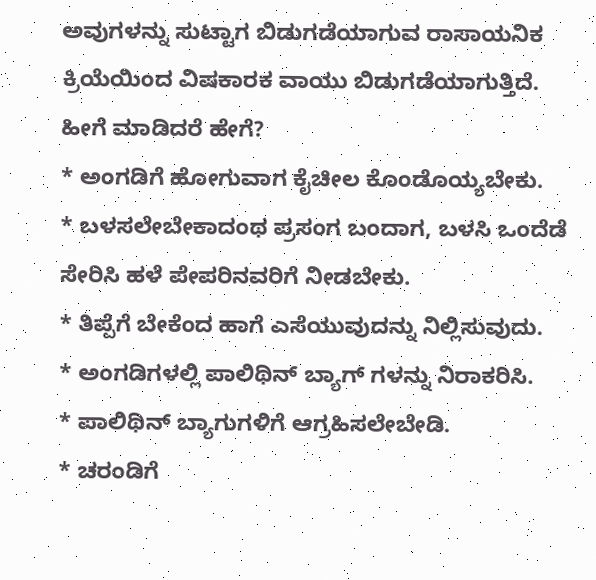ಅವುಗಳನ್ನು ಸುಟ್ಟಾಗ ಬಿಡುಗಡೆಯಾಗುವ ರಾಸಾಯನಿಕ ಕ್ರಿಯೆಯಿಂದ ವಿಷಕಾರಕ ವಾಯು ಬಿಡುಗಡೆಯಾಗುತ್ತಿದೆ.
ಹೀಗೆ ಮಾಡಿದರೆ ಹೇಗೆ?
* ಅಂಗಡಿಗೆ ಹೋಗುವಾಗ ಕೈಚೀಲ ಕೊಂಡೊಯ್ಯಬೇಕು.
* ಬಳಸಲೇಬೇಕಾದಂಥ ಪ್ರಸಂಗ ಬಂದಾಗ, ಬಳಸಿ ಒಂದೆಡೆ ಸೇರಿಸಿ ಹಳೆ ಪೇಪರಿನವರಿಗೆ ನೀಡಬೇಕು.
* ತಿಪ್ಪೆಗೆ ಬೇಕೆಂದ ಹಾಗೆ ಎಸೆಯುವುದನ್ನು ನಿಲ್ಲಿಸುವುದು.
* ಅಂಗಡಿಗಳಲ್ಲಿ ಪಾಲಿಥಿನ್ ಬ್ಯಾಗ್ ಗಳನ್ನು ನಿರಾಕರಿಸಿ.
* ಪಾಲಿಥಿನ್ ಬ್ಯಾಗುಗಳಿಗೆ ಆಗ್ರಹಿಸಲೇಬೇಡಿ.
* ಚರಂಡಿಗೆ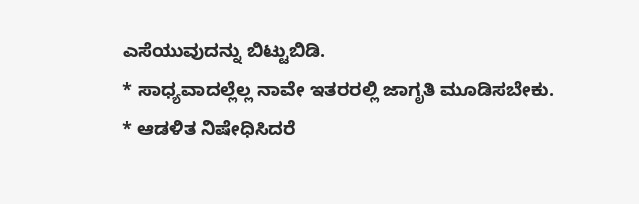ಎಸೆಯುವುದನ್ನು ಬಿಟ್ಟುಬಿಡಿ.
* ಸಾಧ್ಯವಾದಲ್ಲೆಲ್ಲ ನಾವೇ ಇತರರಲ್ಲಿ ಜಾಗೃತಿ ಮೂಡಿಸಬೇಕು.
* ಆಡಳಿತ ನಿಷೇಧಿಸಿದರೆ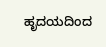ಹೃದಯದಿಂದ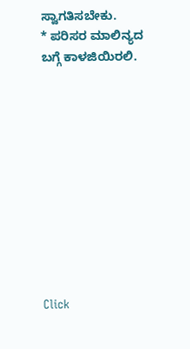ಸ್ವಾಗತಿಸಬೇಕು.
* ಪರಿಸರ ಮಾಲಿನ್ಯದ ಬಗ್ಗೆ ಕಾಳಜಿಯಿರಲಿ.











Click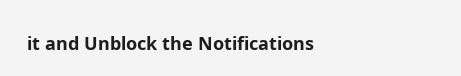it and Unblock the Notifications